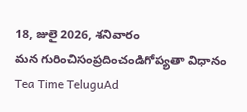18, జులై 2026, శనివారం
మన గురించిసంప్రదించండిగోప్యతా విధానం
Tea Time TeluguAd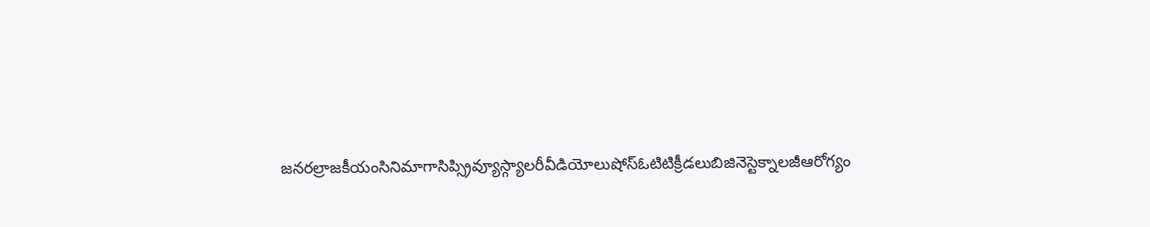జనరల్రాజకీయంసినిమాగాసిప్స్రివ్యూస్గ్యాలరీవీడియోలుషోస్ఓటిటిక్రీడలుబిజినెస్టెక్నాలజీఆరోగ్యం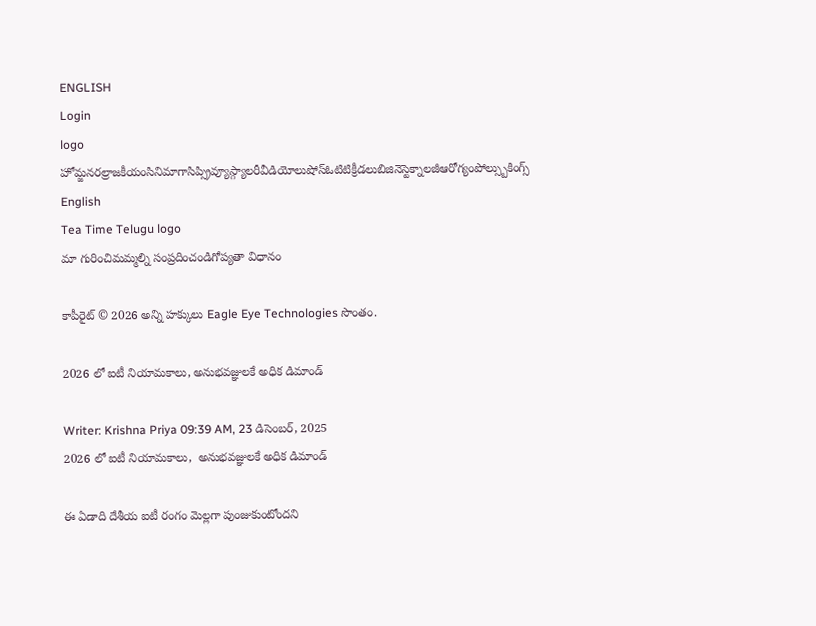ENGLISH
Login
logo
హోమ్జనరల్రాజకీయంసినిమాగాసిప్స్రివ్యూస్గ్యాలరీవీడియోలుషోస్ఓటిటిక్రీడలుబిజినెస్టెక్నాలజీఆరోగ్యంపోల్స్బుకింగ్స్
English
Tea Time Telugu logo
మా గురించిమమ్మల్ని సంప్రదించండిగోప్యతా విధానం

కాపీరైట్ © 2026 అన్ని హక్కులు Eagle Eye Technologies సొంతం.

2026 లో ఐటీ నియామకాలు, అనుభవజ్ఞులకే అధిక డిమాండ్

Writer: Krishna Priya 09:39 AM, 23 డిసెంబర్, 2025
2026 లో ఐటీ నియామకాలు,  అనుభవజ్ఞులకే అధిక డిమాండ్

ఈ ఏడాది దేశీయ ఐటీ రంగం మెల్లగా పుంజుకుంటోందని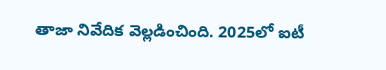తాజా నివేదిక వెల్లడించింది. 2025లో ఐటీ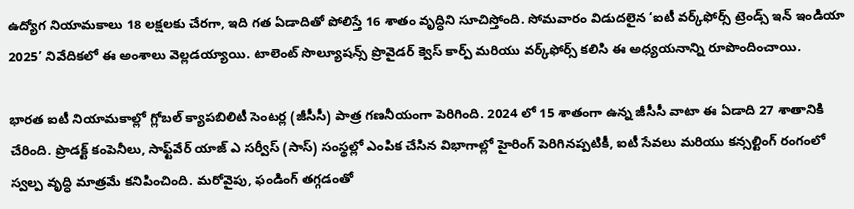ఉద్యోగ నియామకాలు 18 లక్షలకు చేరగా, ఇది గత ఏడాదితో పోలిస్తే 16 శాతం వృద్ధిని సూచిస్తోంది. సోమవారం విడుదలైన ‘ఐటీ వర్క్‌ఫోర్స్‌ ట్రెండ్స్‌ ఇన్‌ ఇండియా 2025’ నివేదికలో ఈ అంశాలు వెల్లడయ్యాయి. టాలెంట్‌ సొల్యూషన్స్‌ ప్రొవైడర్‌ క్వెస్‌ కార్ప్‌ మరియు వర్క్‌ఫోర్స్‌ కలిసి ఈ అధ్యయనాన్ని రూపొందించాయి.

భారత ఐటీ నియామకాల్లో గ్లోబల్‌ క్యాపబిలిటీ సెంటర్ల (జీసీసీ) పాత్ర గణనీయంగా పెరిగింది. 2024 లో 15 శాతంగా ఉన్న జీసీసీ వాటా ఈ ఏడాది 27 శాతానికి చేరింది. ప్రొడక్ట్‌ కంపెనీలు, సాఫ్ట్‌వేర్‌ యాజ్‌ ఎ సర్వీస్‌ (సాస్‌) సంస్థల్లో ఎంపిక చేసిన విభాగాల్లో హైరింగ్‌ పెరిగినప్పటికీ, ఐటీ సేవలు మరియు కన్సల్టింగ్‌ రంగంలో స్వల్ప వృద్ధి మాత్రమే కనిపించింది. మరోవైపు, ఫండింగ్‌ తగ్గడంతో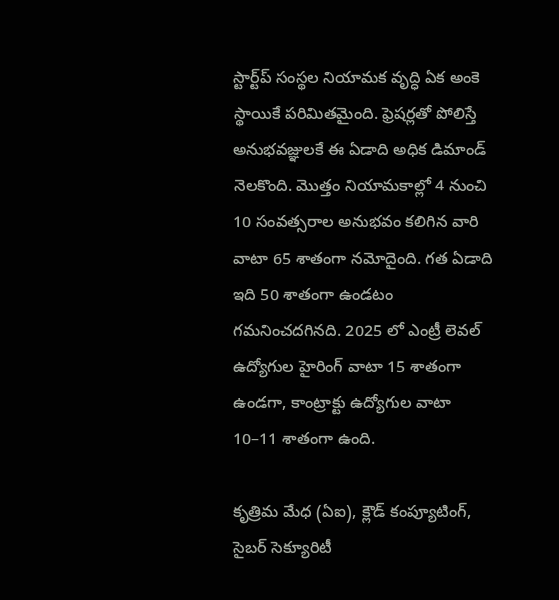స్టార్ట్‌ప్‌ సంస్థల నియామక వృద్ధి ఏక అంకె స్థాయికే పరిమితమైంది. ఫ్రెషర్లతో పోలిస్తే అనుభవజ్ఞులకే ఈ ఏడాది అధిక డిమాండ్‌ నెలకొంది. మొత్తం నియామకాల్లో 4 నుంచి 10 సంవత్సరాల అనుభవం కలిగిన వారి వాటా 65 శాతంగా నమోదైంది. గత ఏడాది ఇది 50 శాతంగా ఉండటం గమనించదగినది. 2025 లో ఎంట్రీ లెవల్‌ ఉద్యోగుల హైరింగ్‌ వాటా 15 శాతంగా ఉండగా, కాంట్రాక్టు ఉద్యోగుల వాటా 10–11 శాతంగా ఉంది.

కృత్రిమ మేధ (ఏఐ), క్లౌడ్‌ కంప్యూటింగ్‌, సైబర్‌ సెక్యూరిటీ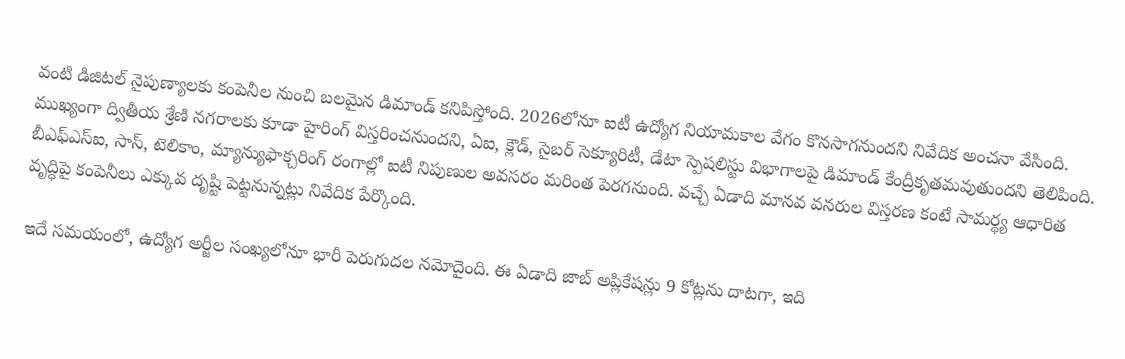వంటి డిజిటల్‌ నైపుణ్యాలకు కంపెనీల నుంచి బలమైన డిమాండ్‌ కనిపిస్తోంది. 2026లోనూ ఐటీ ఉద్యోగ నియామకాల వేగం కొనసాగనుందని నివేదిక అంచనా వేసింది. ముఖ్యంగా ద్వితీయ శ్రేణి నగరాలకు కూడా హైరింగ్‌ విస్తరించనుందని, ఏఐ, క్లౌడ్‌, సైబర్‌ సెక్యూరిటీ, డేటా స్పెషలిస్టు విభాగాలపై డిమాండ్‌ కేంద్రీకృతమవుతుందని తెలిపింది. బీఎఫ్‌ఎస్‌ఐ, సాస్‌, టెలికాం, మ్యాన్యుఫాక్చరింగ్ రంగాల్లో ఐటీ నిపుణుల అవసరం మరింత పెరగనుంది. వచ్చే ఏడాది మానవ వనరుల విస్తరణ కంటే సామర్థ్య ఆధారిత వృద్ధిపై కంపెనీలు ఎక్కువ దృష్టి పెట్టనున్నట్లు నివేదిక పేర్కొంది.

ఇదే సమయంలో, ఉద్యోగ అర్జీల సంఖ్యలోనూ భారీ పెరుగుదల నమోదైంది. ఈ ఏడాది జాబ్‌ అప్లికేషన్లు 9 కోట్లను దాటగా, ఇది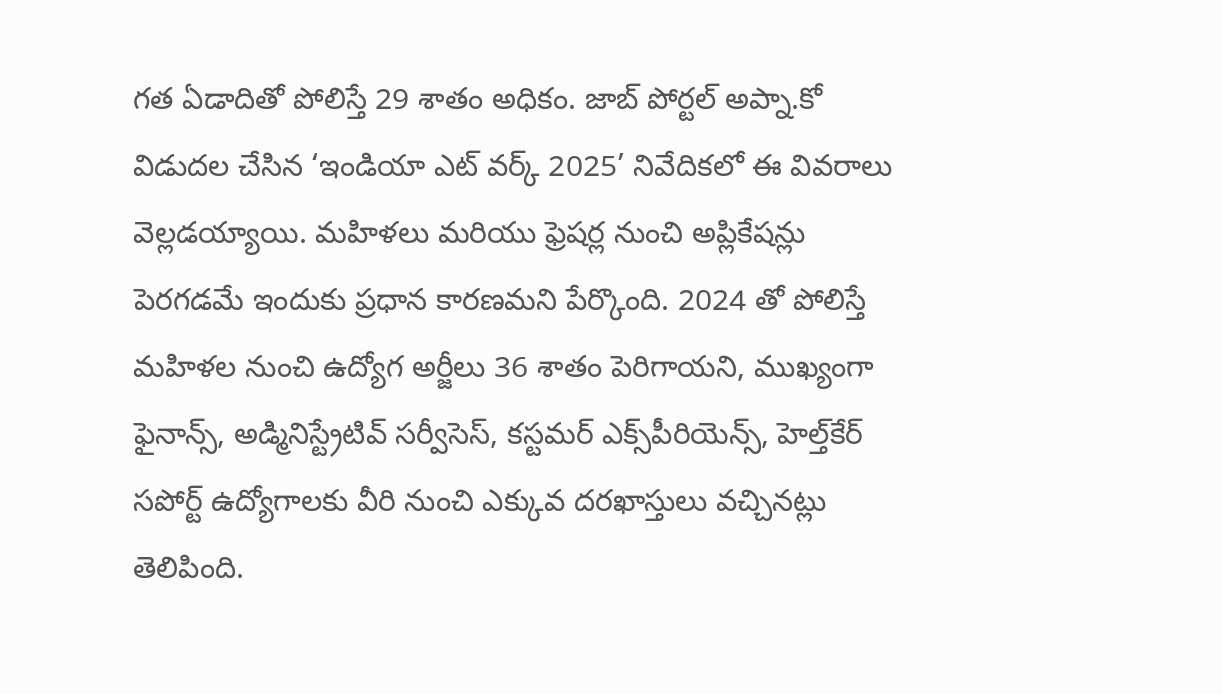గత ఏడాదితో పోలిస్తే 29 శాతం అధికం. జాబ్‌ పోర్టల్‌ అప్నా.కో విడుదల చేసిన ‘ఇండియా ఎట్‌ వర్క్‌ 2025’ నివేదికలో ఈ వివరాలు వెల్లడయ్యాయి. మహిళలు మరియు ఫ్రెషర్ల నుంచి అప్లికేషన్లు పెరగడమే ఇందుకు ప్రధాన కారణమని పేర్కొంది. 2024 తో పోలిస్తే మహిళల నుంచి ఉద్యోగ అర్జీలు 36 శాతం పెరిగాయని, ముఖ్యంగా ఫైనాన్స్‌, అడ్మినిస్ట్రేటివ్‌ సర్వీసెస్‌, కస్టమర్‌ ఎక్స్‌పీరియెన్స్‌, హెల్త్‌కేర్‌ సపోర్ట్‌ ఉద్యోగాలకు వీరి నుంచి ఎక్కువ దరఖాస్తులు వచ్చినట్లు తెలిపింది.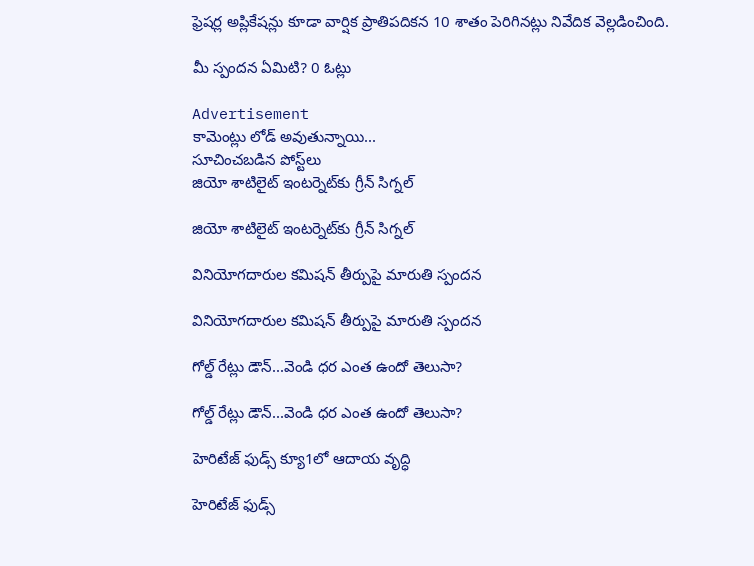ఫ్రెషర్ల అప్లికేషన్లు కూడా వార్షిక ప్రాతిపదికన 10 శాతం పెరిగినట్లు నివేదిక వెల్లడించింది.

మీ స్పందన ఏమిటి? 0 ఓట్లు

Advertisement
కామెంట్లు లోడ్ అవుతున్నాయి...
సూచించబడిన పోస్ట్‌లు
జియో శాటిలైట్ ఇంటర్నెట్‌కు గ్రీన్ సిగ్నల్

జియో శాటిలైట్ ఇంటర్నెట్‌కు గ్రీన్ సిగ్నల్

వినియోగదారుల కమిషన్ తీర్పుపై మారుతి స్పందన

వినియోగదారుల కమిషన్ తీర్పుపై మారుతి స్పందన

గోల్డ్ రేట్లు డౌన్...వెండి ధర ఎంత ఉందో తెలుసా?

గోల్డ్ రేట్లు డౌన్...వెండి ధర ఎంత ఉందో తెలుసా?

హెరిటేజ్ ఫుడ్స్ క్యూ1లో ఆదాయ వృద్ధి

హెరిటేజ్ ఫుడ్స్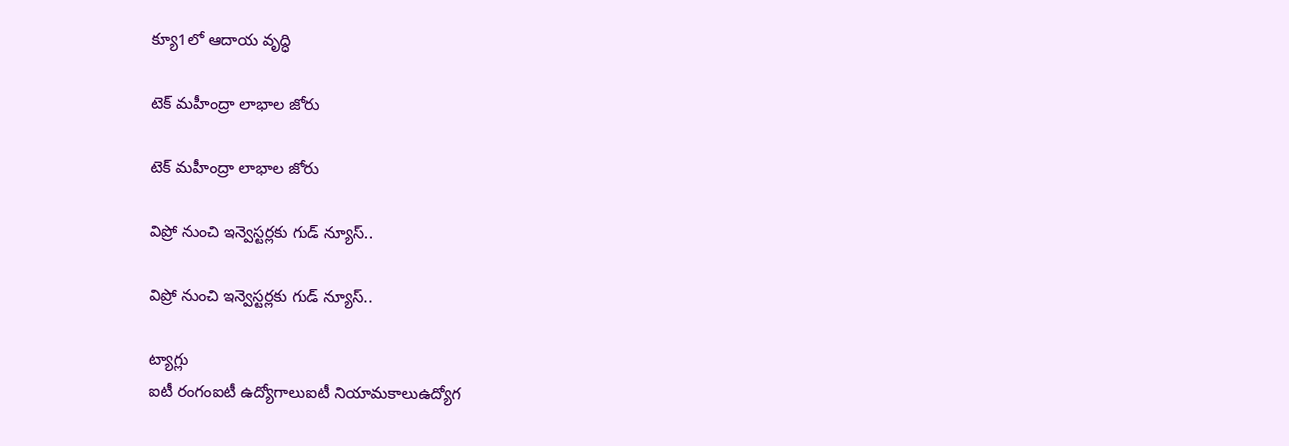క్యూ1లో ఆదాయ వృద్ధి

టెక్ మహీంద్రా లాభాల జోరు

టెక్ మహీంద్రా లాభాల జోరు

విప్రో నుంచి ఇన్వెస్టర్లకు గుడ్ న్యూస్..

విప్రో నుంచి ఇన్వెస్టర్లకు గుడ్ న్యూస్..

ట్యాగ్లు
ఐటీ రంగంఐటీ ఉద్యోగాలుఐటీ నియామకాలుఉద్యోగ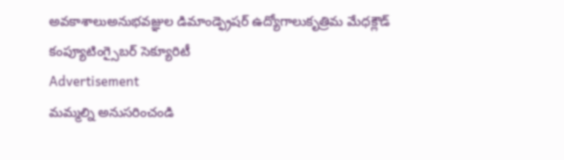అవకాశాలుఅనుభవజ్ఞుల డిమాండ్ఫ్రెషర్ ఉద్యోగాలుకృత్రిమ మేధక్లౌడ్ కంప్యూటింగ్సైబర్ సెక్యూరిటీ
Advertisement
మమ్మల్ని అనుసరించండి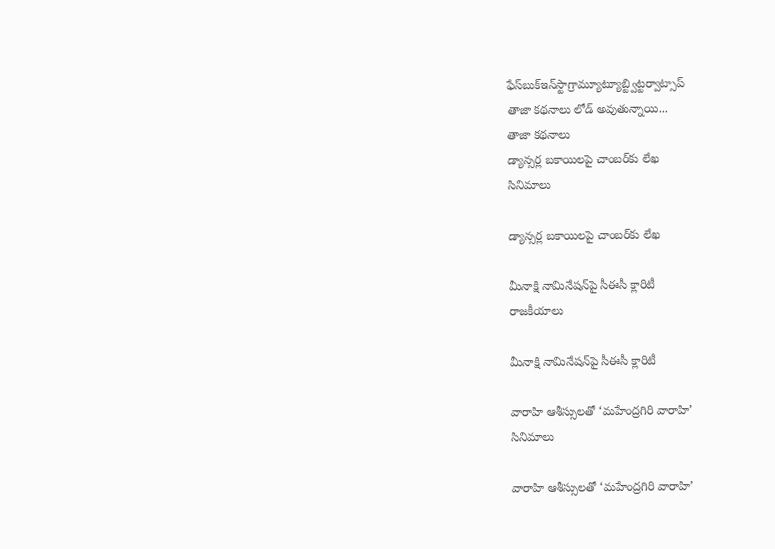ఫేస్‌బుక్ఇన్‌స్టాగ్రామ్యూట్యూబ్ట్విట్టర్వాట్సాప్
తాజా కథనాలు లోడ్ అవుతున్నాయి...
తాజా కథనాలు
డ్యాన్సర్ల బకాయిలపై చాంబర్‌కు లేఖ
సినిమాలు

డ్యాన్సర్ల బకాయిలపై చాంబర్‌కు లేఖ

మీనాక్షి నామినేషన్‌పై సీఈసీ క్లారిటీ
రాజకీయాలు

మీనాక్షి నామినేషన్‌పై సీఈసీ క్లారిటీ

వారాహి ఆశీస్సులతో ‘మహేంద్రగిరి వారాహి’
సినిమాలు

వారాహి ఆశీస్సులతో ‘మహేంద్రగిరి వారాహి’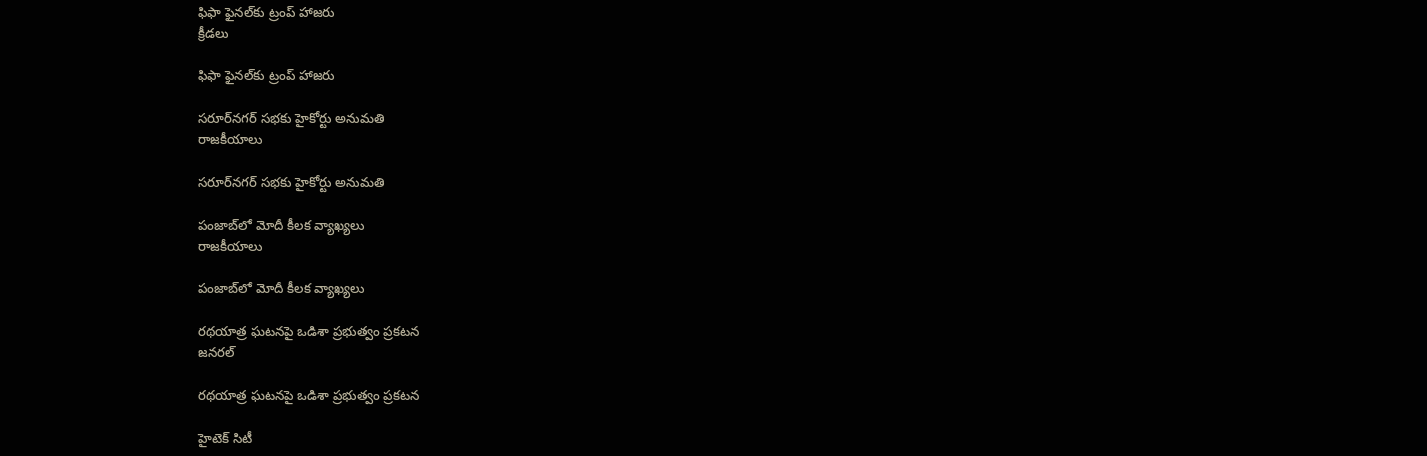ఫిఫా ఫైనల్‌కు ట్రంప్ హాజరు
క్రీడలు

ఫిఫా ఫైనల్‌కు ట్రంప్ హాజరు

సరూర్‌నగర్ సభకు హైకోర్టు అనుమతి
రాజకీయాలు

సరూర్‌నగర్ సభకు హైకోర్టు అనుమతి

పంజాబ్‌లో మోదీ కీలక వ్యాఖ్యలు
రాజకీయాలు

పంజాబ్‌లో మోదీ కీలక వ్యాఖ్యలు

రథయాత్ర ఘటనపై ఒడిశా ప్రభుత్వం ప్రకటన
జనరల్

రథయాత్ర ఘటనపై ఒడిశా ప్రభుత్వం ప్రకటన

హైటెక్ సిటీ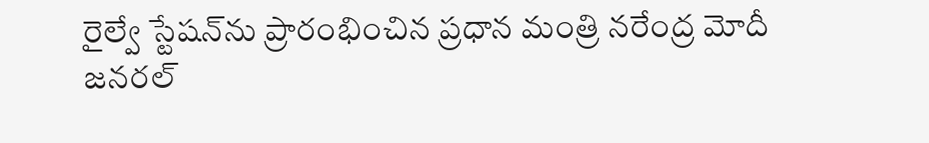రైల్వే స్టేషన్‌ను ప్రారంభించిన ప్రధాన మంత్రి నరేంద్ర మోదీ
జనరల్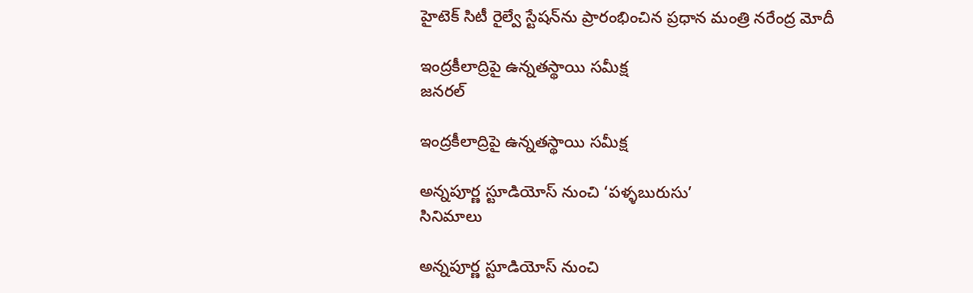హైటెక్ సిటీ రైల్వే స్టేషన్‌ను ప్రారంభించిన ప్రధాన మంత్రి నరేంద్ర మోదీ

ఇంద్రకీలాద్రిపై ఉన్నతస్థాయి సమీక్ష
జనరల్

ఇంద్రకీలాద్రిపై ఉన్నతస్థాయి సమీక్ష

అన్నపూర్ణ స్టూడియోస్ నుంచి ‘పళ్ళబురుసు’
సినిమాలు

అన్నపూర్ణ స్టూడియోస్ నుంచి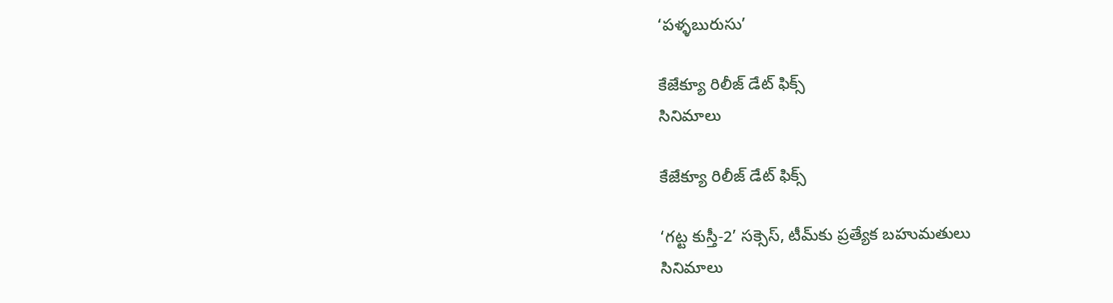‘పళ్ళబురుసు’

కేజేక్యూ రిలీజ్ డేట్ ఫిక్స్
సినిమాలు

కేజేక్యూ రిలీజ్ డేట్ ఫిక్స్

‘గట్ట కుస్తీ-2’ సక్సెస్, టీమ్‌కు ప్రత్యేక బహుమతులు
సినిమాలు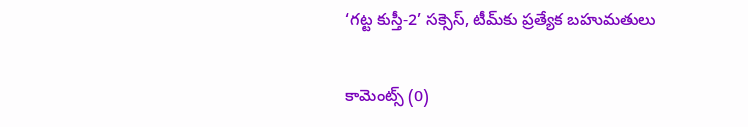‘గట్ట కుస్తీ-2’ సక్సెస్, టీమ్‌కు ప్రత్యేక బహుమతులు

కామెంట్స్ (0)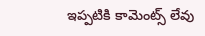ఇప్పటికి కామెంట్స్ లేవు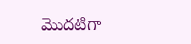మొదటిగా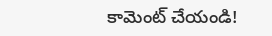కామెంట్ చేయండి!